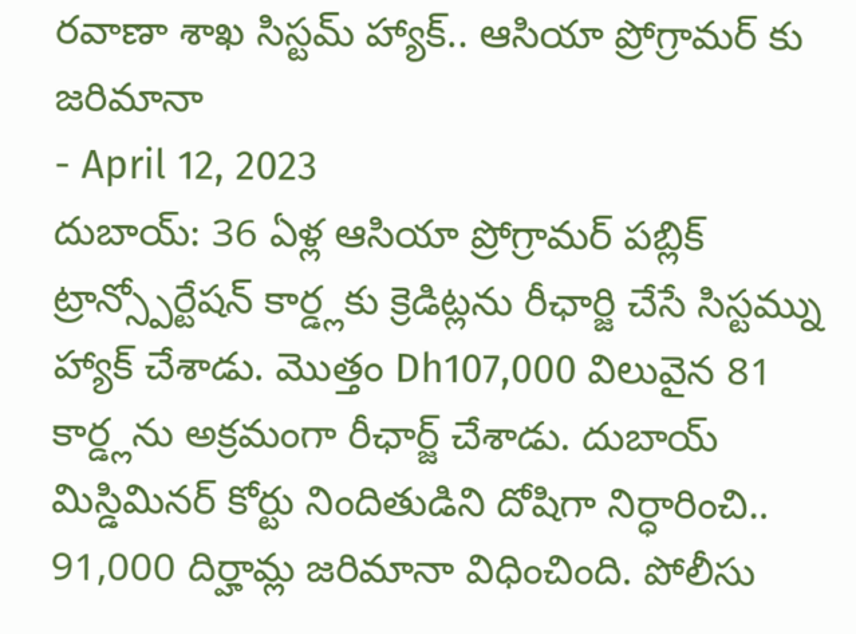రవాణా శాఖ సిస్టమ్ హ్యాక్.. ఆసియా ప్రోగ్రామర్ కు జరిమానా
- April 12, 2023
దుబాయ్: 36 ఏళ్ల ఆసియా ప్రోగ్రామర్ పబ్లిక్ ట్రాన్స్పోర్టేషన్ కార్డ్లకు క్రెడిట్లను రీఛార్జి చేసే సిస్టమ్ను హ్యాక్ చేశాడు. మొత్తం Dh107,000 విలువైన 81 కార్డ్లను అక్రమంగా రీఛార్జ్ చేశాడు. దుబాయ్ మిస్డిమినర్ కోర్టు నిందితుడిని దోషిగా నిర్ధారించి.. 91,000 దిర్హామ్ల జరిమానా విధించింది. పోలీసు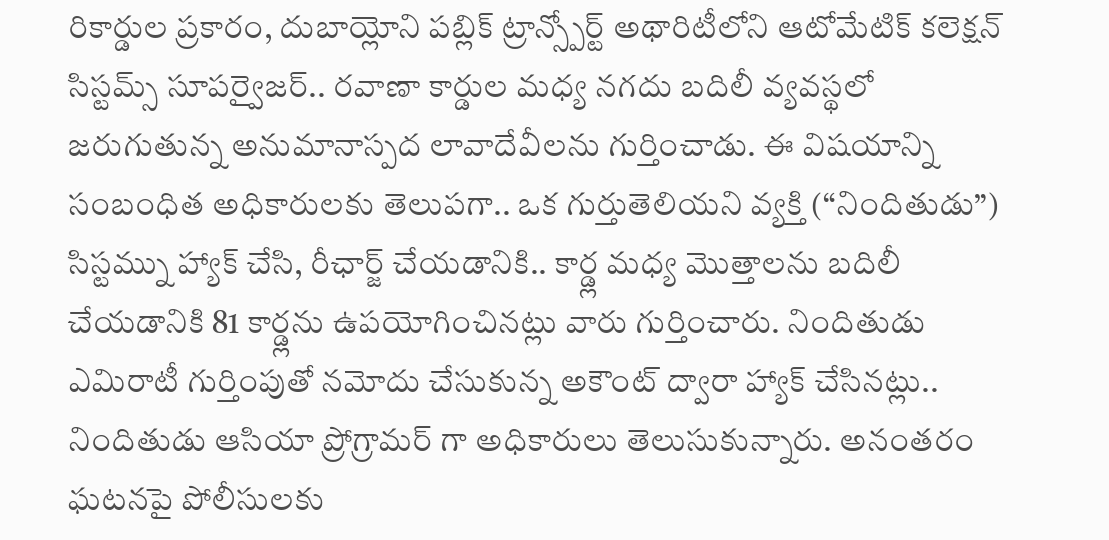రికార్డుల ప్రకారం, దుబాయ్లోని పబ్లిక్ ట్రాన్స్పోర్ట్ అథారిటీలోని ఆటోమేటిక్ కలెక్షన్ సిస్టమ్స్ సూపర్వైజర్.. రవాణా కార్డుల మధ్య నగదు బదిలీ వ్యవస్థలో జరుగుతున్న అనుమానాస్పద లావాదేవీలను గుర్తించాడు. ఈ విషయాన్ని సంబంధిత అధికారులకు తెలుపగా.. ఒక గుర్తుతెలియని వ్యక్తి (“నిందితుడు”) సిస్టమ్ను హ్యాక్ చేసి, రీఛార్జ్ చేయడానికి.. కార్డ్ల మధ్య మొత్తాలను బదిలీ చేయడానికి 81 కార్డ్లను ఉపయోగించినట్లు వారు గుర్తించారు. నిందితుడు ఎమిరాటీ గుర్తింపుతో నమోదు చేసుకున్న అకౌంట్ ద్వారా హ్యాక్ చేసినట్లు.. నిందితుడు ఆసియా ప్రోగ్రామర్ గా అధికారులు తెలుసుకున్నారు. అనంతరం ఘటనపై పోలీసులకు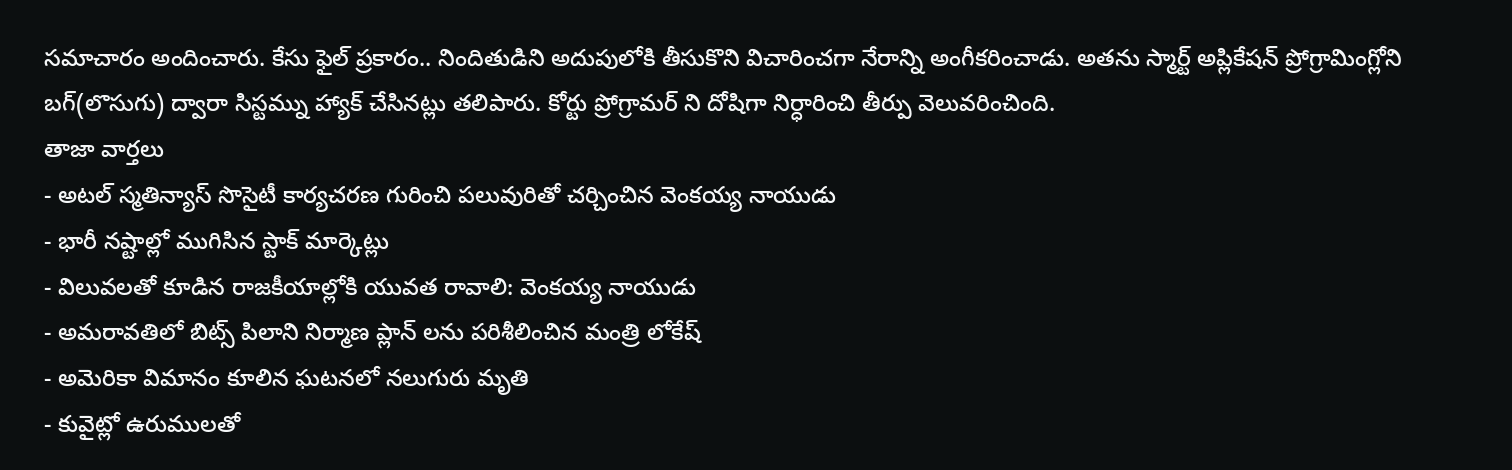సమాచారం అందించారు. కేసు ఫైల్ ప్రకారం.. నిందితుడిని అదుపులోకి తీసుకొని విచారించగా నేరాన్ని అంగీకరించాడు. అతను స్మార్ట్ అప్లికేషన్ ప్రోగ్రామింగ్లోని బగ్(లొసుగు) ద్వారా సిస్టమ్ను హ్యాక్ చేసినట్లు తలిపారు. కోర్టు ప్రోగ్రామర్ ని దోషిగా నిర్ధారించి తీర్పు వెలువరించింది.
తాజా వార్తలు
- అటల్ స్మతిన్యాస్ సొసైటీ కార్యచరణ గురించి పలువురితో చర్చించిన వెంకయ్య నాయుడు
- భారీ నష్టాల్లో ముగిసిన స్టాక్ మార్కెట్లు
- విలువలతో కూడిన రాజకీయాల్లోకి యువత రావాలి: వెంకయ్య నాయుడు
- అమరావతిలో బిట్స్ పిలాని నిర్మాణ ప్లాన్ లను పరిశీలించిన మంత్రి లోకేష్
- అమెరికా విమానం కూలిన ఘటనలో నలుగురు మృతి
- కువైట్లో ఉరుములతో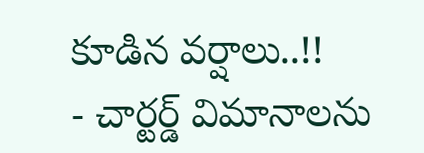కూడిన వర్షాలు..!!
- చార్టర్డ్ విమానాలను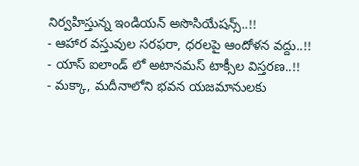నిర్వహిస్తున్న ఇండియన్ అసొసియేషన్స్..!!
- ఆహార వస్తువుల సరఫరా, ధరలపై ఆందోళన వద్దు..!!
- యాస్ ఐలాండ్ లో అటానమస్ టాక్సీల విస్తరణ..!!
- మక్కా, మదీనాలోని భవన యజమానులకు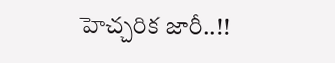హెచ్చరిక జారీ..!!